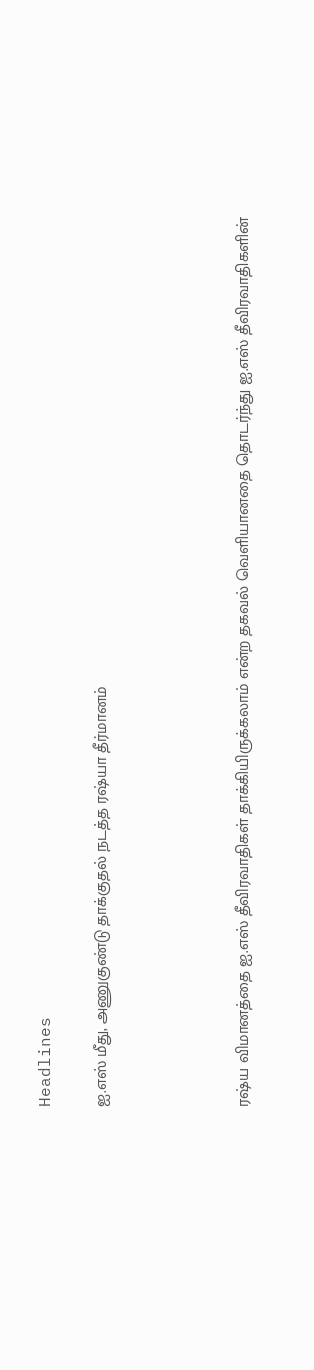Headlines

ஐ.எஸ் மீது, அணுகுண்டு தாக்குதல் நடத்த ரஷ்யா தீர்மானம்




ரஷ்ய விமானத்தை ஐ.எஸ் தீவிரவாதிகள் தாக்கியிருக்கலாம் என்ற தகவல் வெளியானதை தொடர்ந்து ஐ.எஸ் தீவிரவாதிகளின்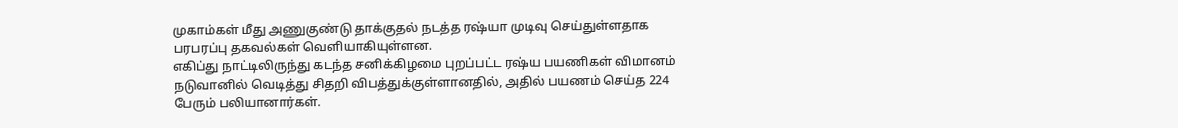முகாம்கள் மீது அணுகுண்டு தாக்குதல் நடத்த ரஷ்யா முடிவு செய்துள்ளதாக பரபரப்பு தகவல்கள் வெளியாகியுள்ளன.
எகிப்து நாட்டிலிருந்து கடந்த சனிக்கிழமை புறப்பட்ட ரஷ்ய பயணிகள் விமானம் நடுவானில் வெடித்து சிதறி விபத்துக்குள்ளானதில், அதில் பயணம் செய்த 224 பேரும் பலியானார்கள்.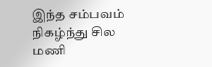இந்த சம்பவம் நிகழ்ந்து சில மணி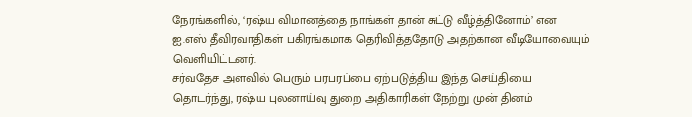நேரங்களில், ‘ரஷ்ய விமானத்தை நாங்கள் தான் சுட்டு வீழ்த்தினோம்’ என ஐ.எஸ் தீவிரவாதிகள் பகிரங்கமாக தெரிவித்ததோடு அதற்கான வீடியோவையும் வெளியிட்டனர்.
சர்வதேச அளவில் பெரும் பரபரப்பை ஏற்படுத்திய இந்த செய்தியை தொடர்ந்து, ரஷ்ய புலனாய்வு துறை அதிகாரிகள் நேற்று முன் தினம்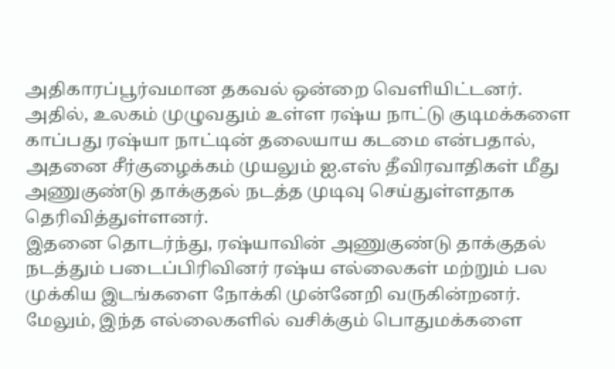அதிகாரப்பூர்வமான தகவல் ஒன்றை வெளியிட்டனர்.
அதில், உலகம் முழுவதும் உள்ள ரஷ்ய நாட்டு குடிமக்களை காப்பது ரஷ்யா நாட்டின் தலையாய கடமை என்பதால், அதனை சீர்குழைக்கம் முயலும் ஐ.எஸ் தீவிரவாதிகள் மீது அணுகுண்டு தாக்குதல் நடத்த முடிவு செய்துள்ளதாக தெரிவித்துள்ளனர்.
இதனை தொடர்ந்து, ரஷ்யாவின் அணுகுண்டு தாக்குதல் நடத்தும் படைப்பிரிவினர் ரஷ்ய எல்லைகள் மற்றும் பல முக்கிய இடங்களை நோக்கி முன்னேறி வருகின்றனர்.
மேலும், இந்த எல்லைகளில் வசிக்கும் பொதுமக்களை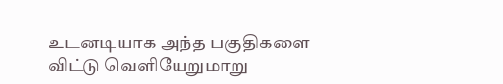உடனடியாக அந்த பகுதிகளை விட்டு வெளியேறுமாறு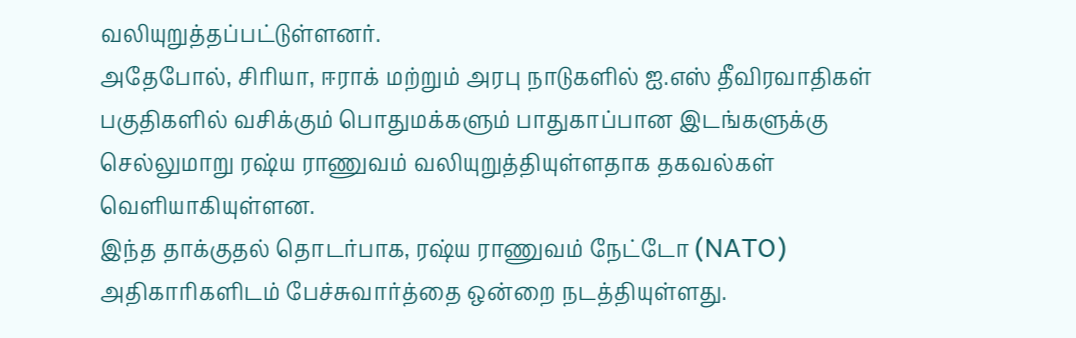வலியுறுத்தப்பட்டுள்ளனர்.
அதேபோல், சிரியா, ஈராக் மற்றும் அரபு நாடுகளில் ஐ.எஸ் தீவிரவாதிகள் பகுதிகளில் வசிக்கும் பொதுமக்களும் பாதுகாப்பான இடங்களுக்கு செல்லுமாறு ரஷ்ய ராணுவம் வலியுறுத்தியுள்ளதாக தகவல்கள் வெளியாகியுள்ளன.
இந்த தாக்குதல் தொடர்பாக, ரஷ்ய ராணுவம் நேட்டோ (NATO) அதிகாரிகளிடம் பேச்சுவார்த்தை ஒன்றை நடத்தியுள்ளது.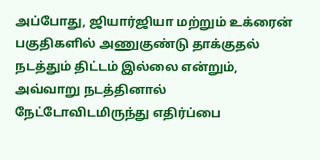அப்போது, ஜியார்ஜியா மற்றும் உக்ரைன் பகுதிகளில் அணுகுண்டு தாக்குதல் நடத்தும் திட்டம் இல்லை என்றும், அவ்வாறு நடத்தினால் நேட்டோவிடமிருந்து எதிர்ப்பை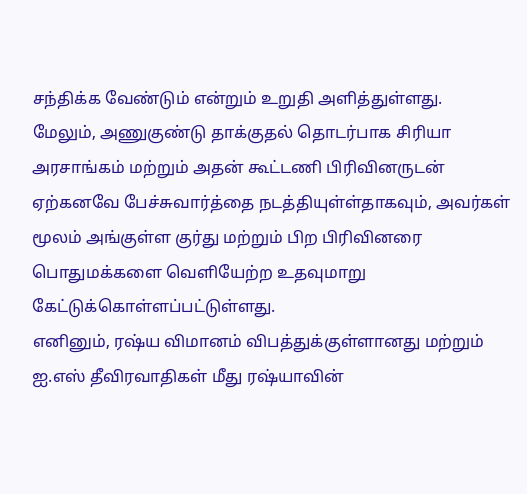சந்திக்க வேண்டும் என்றும் உறுதி அளித்துள்ளது.
மேலும், அணுகுண்டு தாக்குதல் தொடர்பாக சிரியா அரசாங்கம் மற்றும் அதன் கூட்டணி பிரிவினருடன் ஏற்கனவே பேச்சுவார்த்தை நடத்தியுள்ள்தாகவும், அவர்கள் மூலம் அங்குள்ள குர்து மற்றும் பிற பிரிவினரை பொதுமக்களை வெளியேற்ற உதவுமாறு கேட்டுக்கொள்ளப்பட்டுள்ளது.
எனினும், ரஷ்ய விமானம் விபத்துக்குள்ளானது மற்றும் ஐ.எஸ் தீவிரவாதிகள் மீது ரஷ்யாவின்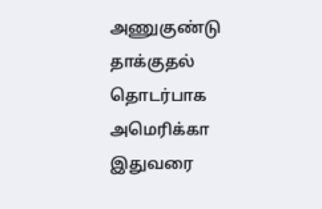அணுகுண்டு தாக்குதல் தொடர்பாக அமெரிக்கா இதுவரை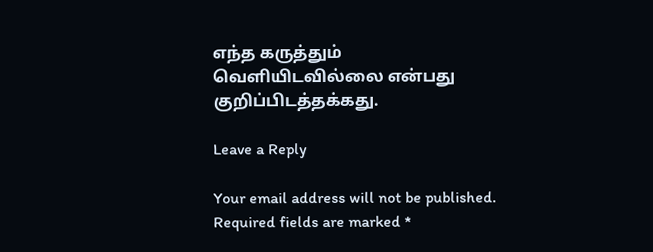எந்த கருத்தும் வெளியிடவில்லை என்பது குறிப்பிடத்தக்கது.

Leave a Reply

Your email address will not be published. Required fields are marked *